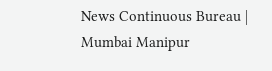News Continuous Bureau | Mumbai Manipur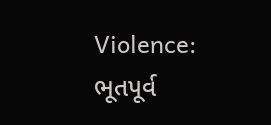Violence: ભૂતપૂર્વ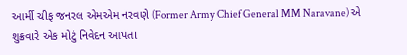આર્મી ચીફ જનરલ એમએમ નરવણે (Former Army Chief General MM Naravane) એ શુક્રવારે એક મોટું નિવેદન આપતા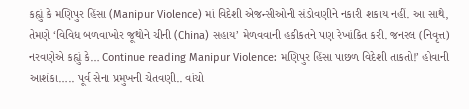કહ્યું કે મણિપુર હિંસા (Manipur Violence) માં વિદેશી એજન્સીઓની સંડોવણીને નકારી શકાય નહીં. આ સાથે, તેમણે ‘વિવિધ બળવાખોર જૂથોને ચીની (China) સહાય’ મેળવવાની હકીકતને પણ રેખાંકિત કરી. જનરલ (નિવૃત્ત) નરવણેએ કહ્યું કે… Continue reading Manipur Violence: મણિપુર હિંસા પાછળ વિદેશી તાકતો!’ હોવાની આશંકા….. પૂર્વ સેના પ્રમુખની ચેતવણી.. વાંચો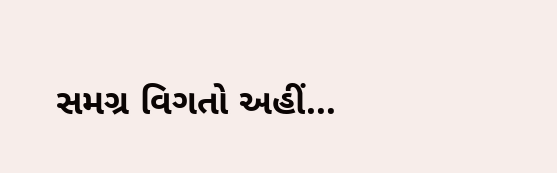સમગ્ર વિગતો અહીં…